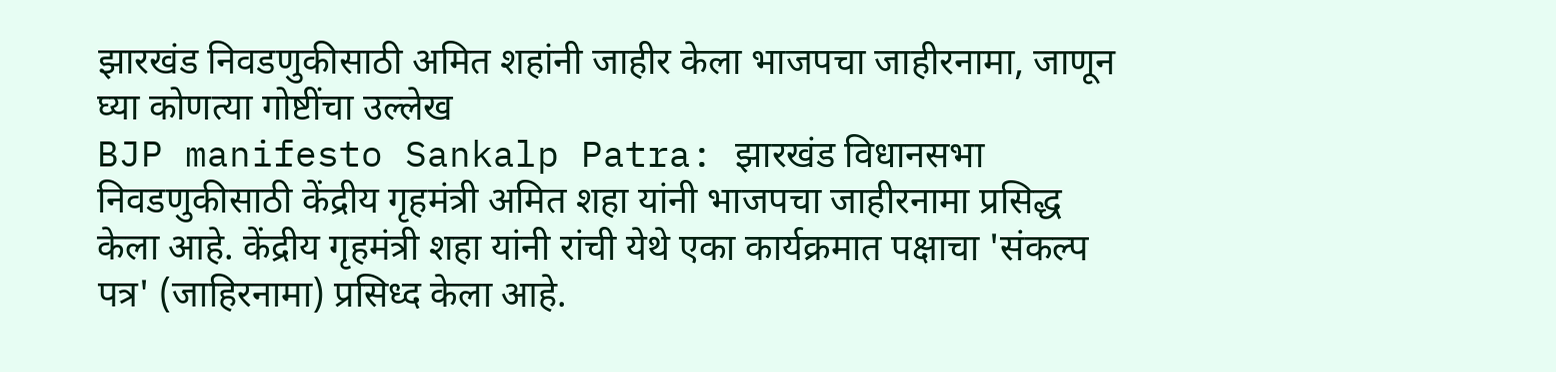झारखंड निवडणुकीसाठी अमित शहांनी जाहीर केला भाजपचा जाहीरनामा, जाणून घ्या कोणत्या गोष्टींचा उल्लेख
BJP manifesto Sankalp Patra: झारखंड विधानसभा निवडणुकीसाठी केंद्रीय गृहमंत्री अमित शहा यांनी भाजपचा जाहीरनामा प्रसिद्ध केला आहे. केंद्रीय गृहमंत्री शहा यांनी रांची येथे एका कार्यक्रमात पक्षाचा 'संकल्प पत्र' (जाहिरनामा) प्रसिध्द केला आहे.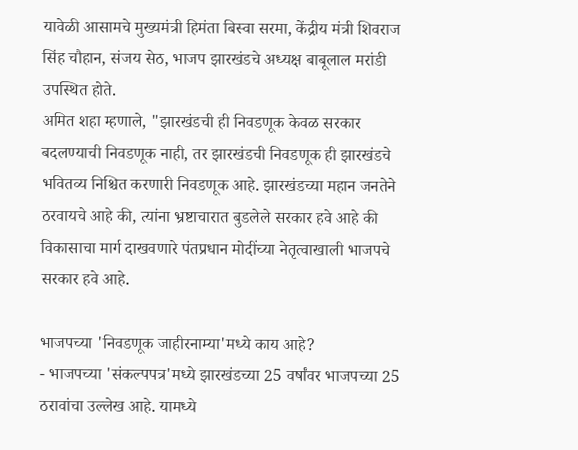यावेळी आसामचे मुख्यमंत्री हिमंता बिस्वा सरमा, केंद्रीय मंत्री शिवराज सिंह चौहान, संजय सेठ, भाजप झारखंडचे अध्यक्ष बाबूलाल मरांडी उपस्थित होते.
अमित शहा म्हणाले, "झारखंडची ही निवडणूक केवळ सरकार बदलण्याची निवडणूक नाही, तर झारखंडची निवडणूक ही झारखंडचे भवितव्य निश्चित करणारी निवडणूक आहे. झारखंडच्या महान जनतेने ठरवायचे आहे की, त्यांना भ्रष्टाचारात बुडलेले सरकार हवे आहे की विकासाचा मार्ग दाखवणारे पंतप्रधान मोदींच्या नेतृत्वाखाली भाजपचे सरकार हवे आहे.

भाजपच्या 'निवडणूक जाहीरनाम्या'मध्ये काय आहे?
- भाजपच्या 'संकल्पपत्र'मध्ये झारखंडच्या 25 वर्षांवर भाजपच्या 25 ठरावांचा उल्लेख आहे. यामध्ये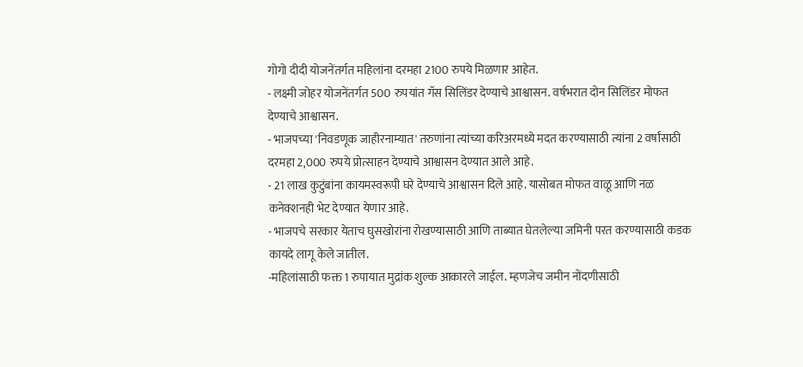गोगो दीदी योजनेंतर्गत महिलांना दरमहा 2100 रुपये मिळणार आहेत.
- लक्ष्मी जोहर योजनेंतर्गत 500 रुपयांत गॅस सिलिंडर देण्याचे आश्वासन. वर्षभरात दोन सिलिंडर मोफत देण्याचे आश्वासन.
- भाजपच्या 'निवडणूक जाहीरनाम्यात' तरुणांना त्यांच्या करिअरमध्ये मदत करण्यासाठी त्यांना 2 वर्षांसाठी दरमहा 2,000 रुपये प्रोत्साहन देण्याचे आश्वासन देण्यात आले आहे.
- 21 लाख कुटुंबांना कायमस्वरूपी घरे देण्याचे आश्वासन दिले आहे. यासोबत मोफत वाळू आणि नळ कनेक्शनही भेट देण्यात येणार आहे.
- भाजपचे सरकार येताच घुसखोरांना रोखण्यासाठी आणि ताब्यात घेतलेल्या जमिनी परत करण्यासाठी कडक कायदे लागू केले जातील.
-महिलांसाठी फक्त 1 रुपायात मुद्रांक शुल्क आकारले जाईल. म्हणजेच जमीन नोंदणीसाठी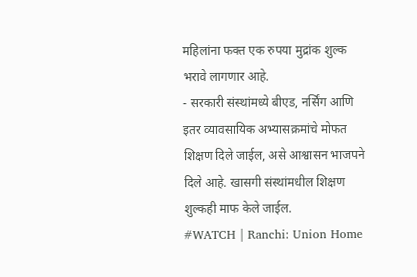महिलांना फक्त एक रुपया मुद्रांक शुल्क भरावे लागणार आहे.
- सरकारी संस्थांमध्ये बीएड, नर्सिंग आणि इतर व्यावसायिक अभ्यासक्रमांचे मोफत शिक्षण दिले जाईल, असे आश्वासन भाजपने दिले आहे. खासगी संस्थांमधील शिक्षण शुल्कही माफ केले जाईल.
#WATCH | Ranchi: Union Home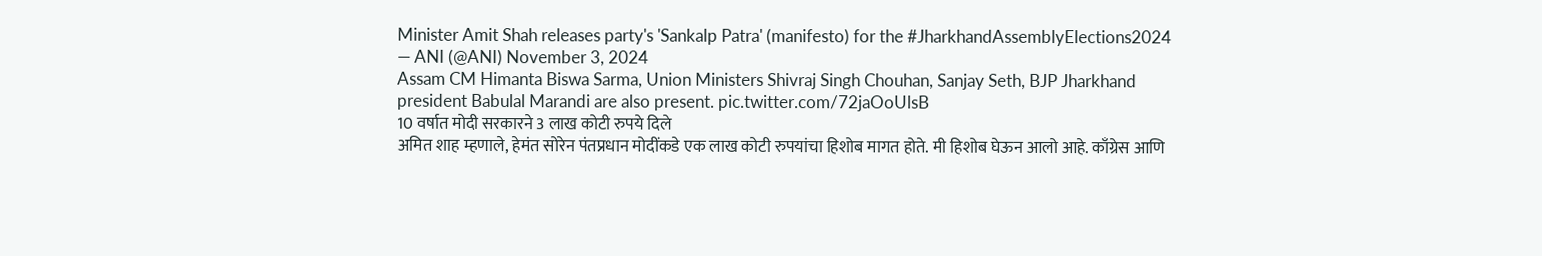Minister Amit Shah releases party's 'Sankalp Patra' (manifesto) for the #JharkhandAssemblyElections2024
— ANI (@ANI) November 3, 2024
Assam CM Himanta Biswa Sarma, Union Ministers Shivraj Singh Chouhan, Sanjay Seth, BJP Jharkhand president Babulal Marandi are also present. pic.twitter.com/72jaOoUlsB
10 वर्षात मोदी सरकारने 3 लाख कोटी रुपये दिले
अमित शाह म्हणाले, हेमंत सोरेन पंतप्रधान मोदींकडे एक लाख कोटी रुपयांचा हिशोब मागत होते. मी हिशोब घेऊन आलो आहे. काँग्रेस आणि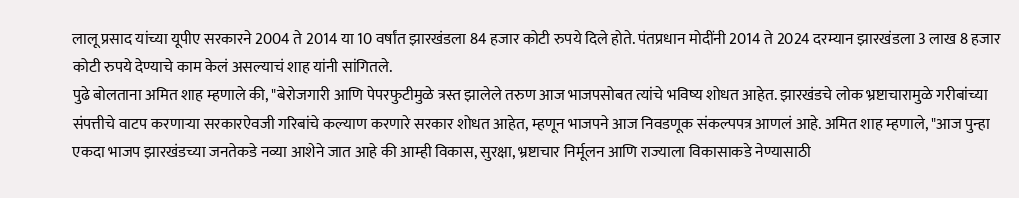लालू प्रसाद यांच्या यूपीए सरकारने 2004 ते 2014 या 10 वर्षांत झारखंडला 84 हजार कोटी रुपये दिले होते. पंतप्रधान मोदींनी 2014 ते 2024 दरम्यान झारखंडला 3 लाख 8 हजार कोटी रुपये देण्याचे काम केलं असल्याचं शाह यांनी सांगितले.
पुढे बोलताना अमित शाह म्हणाले की, "बेरोजगारी आणि पेपरफुटीमुळे त्रस्त झालेले तरुण आज भाजपसोबत त्यांचे भविष्य शोधत आहेत. झारखंडचे लोक भ्रष्टाचारामुळे गरीबांच्या संपत्तीचे वाटप करणाऱ्या सरकारऐवजी गरिबांचे कल्याण करणारे सरकार शोधत आहेत, म्हणून भाजपने आज निवडणूक संकल्पपत्र आणलं आहे. अमित शाह म्हणाले, "आज पुन्हा एकदा भाजप झारखंडच्या जनतेकडे नव्या आशेने जात आहे की आम्ही विकास, सुरक्षा, भ्रष्टाचार निर्मूलन आणि राज्याला विकासाकडे नेण्यासाठी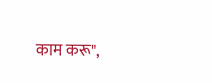काम करू",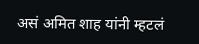असं अमित शाह यांनी म्हटलं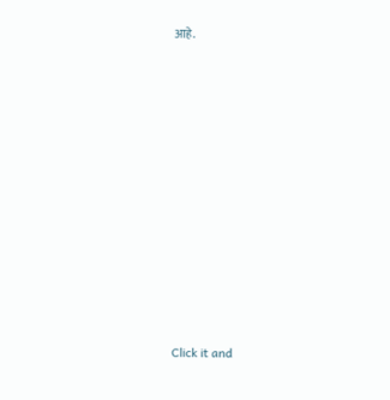आहे.












Click it and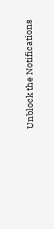Unblock the Notifications